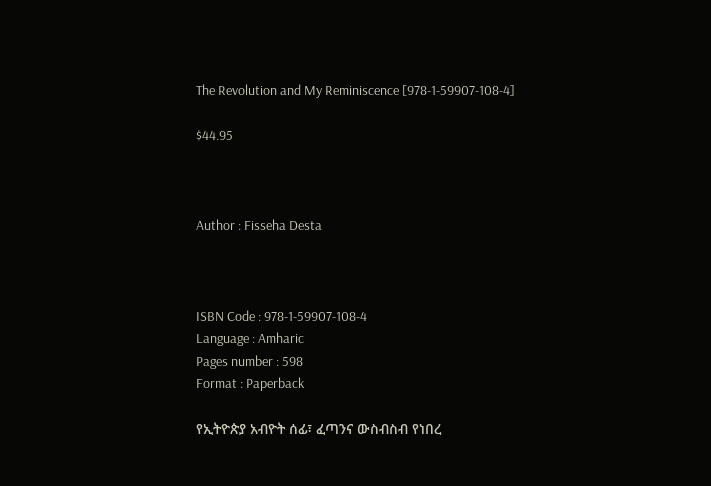The Revolution and My Reminiscence [978-1-59907-108-4]

$44.95



Author : Fisseha Desta



ISBN Code : 978-1-59907-108-4
Language : Amharic
Pages number : 598
Format : Paperback

የኢትዮጵያ አብዮት ሰፊ፣ ፈጣንና ውስብስብ የነበረ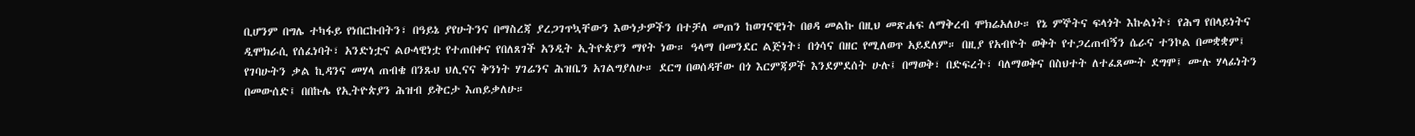ቢሆንም በግሌ ተካፋይ የነበርኩበትን፣ በዓይኔ ያየሁትንና በማስረጃ ያረጋገጥኳቸውን እውነታዎችን በተቻለ መጠን ከወገናዊነት በፀዳ መልኩ በዚህ መጽሐፍ ለማቅረብ ሞክሬአለሁ። የኔ ምኞትና ፍላጎት እኩልነት፣ የሕግ የበላይነትና ዲሞክራሲ የሰፈነባት፣ አንድነቷና ልዑላዊነቷ የተጠበቀና የበለጸገች አንዲት ኢትዮጵያን ማየት ነው። ዓላማ በመንደር ልጅነት፣ በጎሳና በዘር የሚለወጥ አይደለም። በዚያ የአብዮት ወቅት የተጋረጠብኝን ሴራና ተንኮል በመቋቋም፤ የገባሁትን ቃል ኪዳንና መሃላ ጠብቄ በንጹህ ህሊናና ቅንነት ሃገሬንና ሕዝቤን አገልግያለሁ። ደርግ በወሰዳቸው በጎ እርምጃዎች እንደምደሰት ሁሉ፤ በማወቅ፣ በድፍረት፣ ባለማወቅና በስህተት ለተፈጸሙት ደግሞ፤ ሙሉ ሃላፊነትን በመውሰድ፤ በበኩሌ የኢትዮጵያን ሕዝብ ይቅርታ እጠይቃለሁ።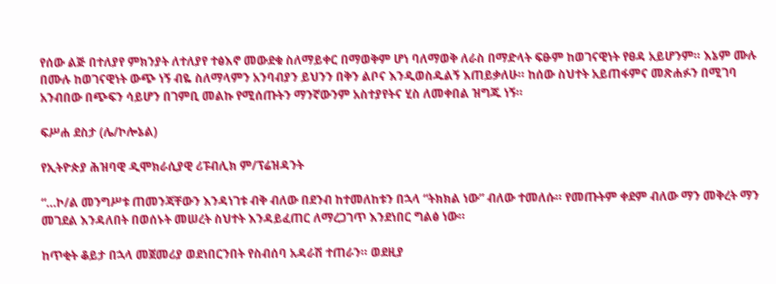የሰው ልጅ በተለያየ ምክንያት ለተለያየ ተፅእኖ መውደቁ ስለማይቀር በማወቅም ሆነ ባለማወቅ ለራስ በማድላት ፍፁም ከወገናዊነት የፀዳ አይሆንም። እኔም ሙሉ በሙሉ ከወገናዊነት ውጭ ነኝ ብዬ ስለማላምን አንባብያን ይህንን በቅን ልቦና እንዲወስዱልኝ እጠይቃለሁ። ከሰው ስህተት አይጠፋምና መጽሐፉን በሚገባ አንብበው በጭፍን ሳይሆን በገምቢ መልኩ የሚሰጡትን ማንኛውንም አስተያየትና ሂስ ለመቀበል ዝግጁ ነኝ።

ፍሥሐ ደስታ (ሌ/ኮሎኔል)

የኢትዮጵያ ሕዝባዊ ዲሞክራሲያዊ ሪፑብሊክ ም/ፕሬዝዳንት

“…ኮ/ል መንግሥቱ ጠመንጃቸውን እንዳነገቱ ብቅ ብለው በደንብ ከተመለከቱን በኋላ “ትክክል ነው” ብለው ተመለሱ። የመጡትም ቀደም ብለው ማን መቅረት ማን መገደል እንዳለበት በወሰኑት መሠረት ስህተት እንዳይፈጠር ለማረጋገጥ እንደነበር ግልፅ ነው።

ከጥቂት ቆይታ በኋላ መጀመሪያ ወደነበርንበት የስብሰባ አዳራሽ ተጠራን። ወደዚያ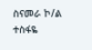ስናመራ ኮ/ል ተስፋዬ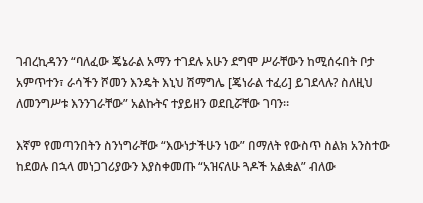ገብረኪዳንን “ባለፈው ጄኔራል አማን ተገደሉ አሁን ደግሞ ሥራቸውን ከሚሰሩበት ቦታ አምጥተን፣ ራሳችን ሾመን እንዴት እኒህ ሽማግሌ [ጄነራል ተፈሪ] ይገደላሉ? ስለዚህ ለመንግሥቱ እንንገራቸው” አልኩትና ተያይዘን ወደቢሯቸው ገባን።

እኛም የመጣንበትን ስንነግራቸው “እውነታችሁን ነው” በማለት የውስጥ ስልክ አንስተው ከደወሉ በኋላ መነጋገሪያውን እያስቀመጡ “አዝናለሁ ጓዶች አልቋል” ብለው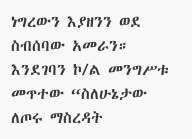ነግረውን እያዘንን ወደ ስብሰባው አመራን። እንደገባን ኮ/ል መንግሥቱ መጥተው “ስለሁኔታው ለጦሩ ማስረዳት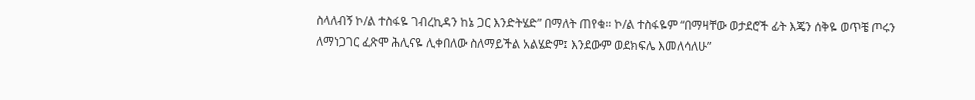ስላለብኝ ኮ/ል ተስፋዬ ገብረኪዳን ከኔ ጋር እንድትሄድ” በማለት ጠየቁ። ኮ/ል ተስፋዬም “በማዛቸው ወታደሮች ፊት እጄን ሰቅዬ ወጥቼ ጦሩን ለማነጋገር ፈጽሞ ሕሊናዬ ሊቀበለው ስለማይችል አልሄድም፤ እንደውም ወደክፍሌ እመለሳለሁ”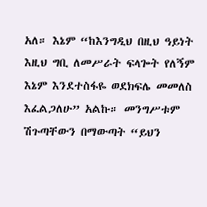አለ። እኔም “ከእንግዲህ በዚህ ዓይነት እዚህ ግቢ ለመሥራት ፍላጐት የለኝም እኔም እንደተስፋዬ ወደክፍሌ መመለስ እፈልጋለሁ” አልኩ። መንግሥቱም ሽጉጣቸውን በማውጣት “ይህን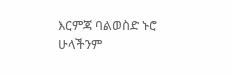እርምጃ ባልወስድ ኑሮ ሁላችንም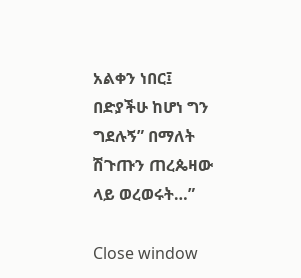አልቀን ነበር፤ በድያችሁ ከሆነ ግን ግደሉኝ” በማለት ሽጉጡን ጠረጴዛው ላይ ወረወሩት…”

Close window